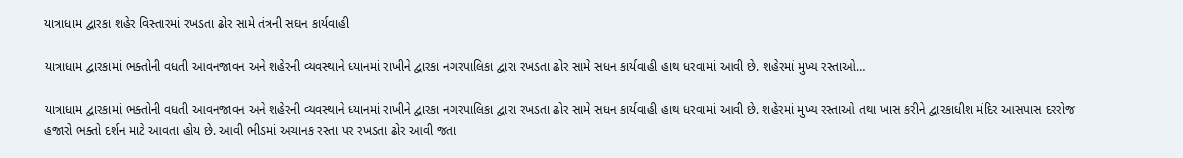યાત્રાધામ દ્વારકા શહેર વિસ્તારમાં રખડતા ઢોર સામે તંત્રની સઘન કાર્યવાહી

યાત્રાધામ દ્વારકામાં ભક્તોની વધતી આવનજાવન અને શહેરની વ્યવસ્થાને ધ્યાનમાં રાખીને દ્વારકા નગરપાલિકા દ્વારા રખડતા ઢોર સામે સધન કાર્યવાહી હાથ ધરવામાં આવી છે. શહેરમાં મુખ્ય રસ્તાઓ…

યાત્રાધામ દ્વારકામાં ભક્તોની વધતી આવનજાવન અને શહેરની વ્યવસ્થાને ધ્યાનમાં રાખીને દ્વારકા નગરપાલિકા દ્વારા રખડતા ઢોર સામે સધન કાર્યવાહી હાથ ધરવામાં આવી છે. શહેરમાં મુખ્ય રસ્તાઓ તથા ખાસ કરીને દ્વારકાધીશ મંદિર આસપાસ દરરોજ હજારો ભક્તો દર્શન માટે આવતા હોય છે. આવી ભીડમાં અચાનક રસ્તા પર રખડતા ઢોર આવી જતા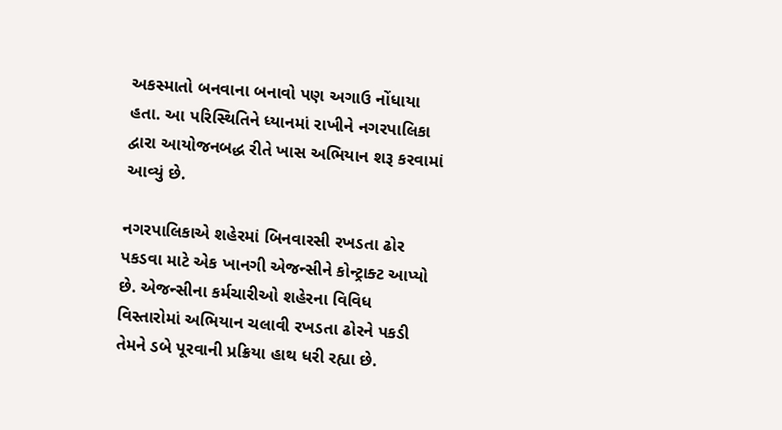અકસ્માતો બનવાના બનાવો પણ અગાઉ નોંધાયા હતા. આ પરિસ્થિતિને ધ્યાનમાં રાખીને નગરપાલિકા દ્વારા આયોજનબદ્ધ રીતે ખાસ અભિયાન શરૂ કરવામાં આવ્યું છે.

નગરપાલિકાએ શહેરમાં બિનવારસી રખડતા ઢોર પકડવા માટે એક ખાનગી એજન્સીને કોન્ટ્રાક્ટ આપ્યો છે. એજન્સીના કર્મચારીઓ શહેરના વિવિધ વિસ્તારોમાં અભિયાન ચલાવી રખડતા ઢોરને પકડી તેમને ડબે પૂરવાની પ્રક્રિયા હાથ ધરી રહ્યા છે.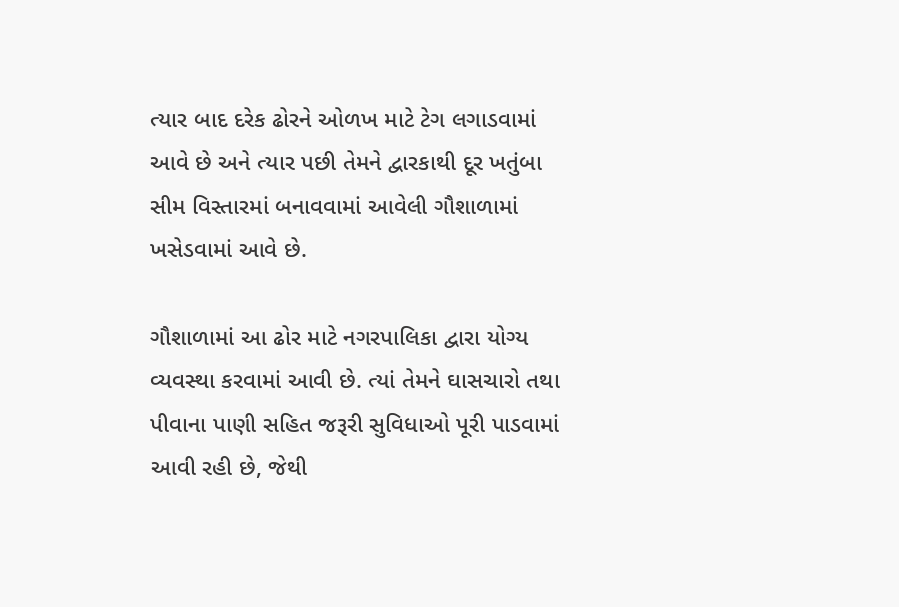ત્યાર બાદ દરેક ઢોરને ઓળખ માટે ટેગ લગાડવામાં આવે છે અને ત્યાર પછી તેમને દ્વારકાથી દૂર ખતુંબા સીમ વિસ્તારમાં બનાવવામાં આવેલી ગૌશાળામાં ખસેડવામાં આવે છે.

ગૌશાળામાં આ ઢોર માટે નગરપાલિકા દ્વારા યોગ્ય વ્યવસ્થા કરવામાં આવી છે. ત્યાં તેમને ઘાસચારો તથા પીવાના પાણી સહિત જરૂરી સુવિધાઓ પૂરી પાડવામાં આવી રહી છે, જેથી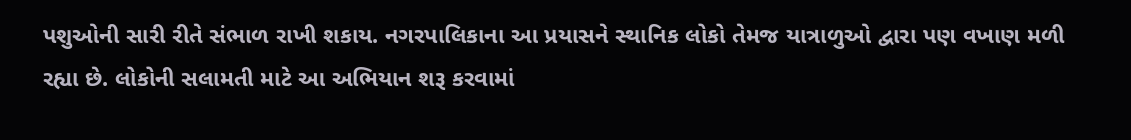પશુઓની સારી રીતે સંભાળ રાખી શકાય. નગરપાલિકાના આ પ્રયાસને સ્થાનિક લોકો તેમજ યાત્રાળુઓ દ્વારા પણ વખાણ મળી રહ્યા છે. લોકોની સલામતી માટે આ અભિયાન શરૂ કરવામાં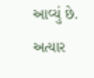આવ્યું છે. અત્યાર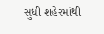સુધી શહેરમાંથી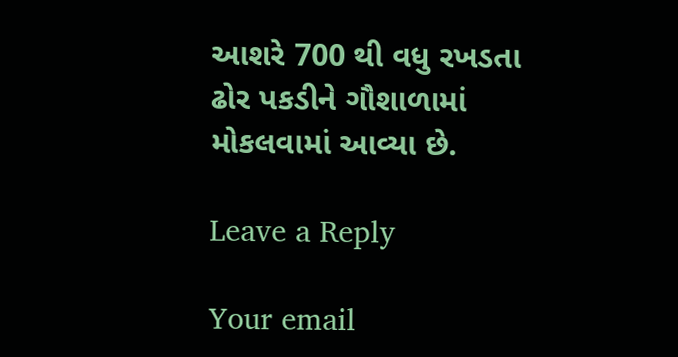આશરે 700 થી વધુ રખડતા ઢોર પકડીને ગૌશાળામાં મોકલવામાં આવ્યા છે.

Leave a Reply

Your email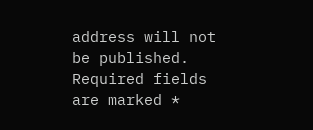address will not be published. Required fields are marked *